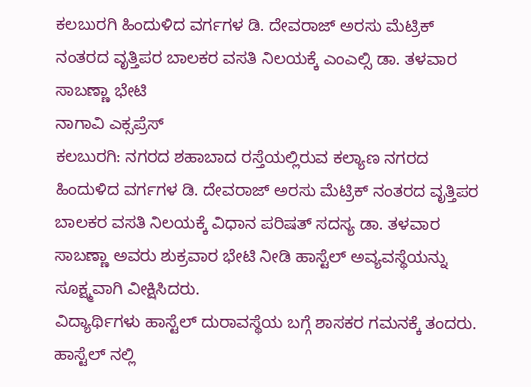ಕಲಬುರಗಿ ಹಿಂದುಳಿದ ವರ್ಗಗಳ ಡಿ. ದೇವರಾಜ್ ಅರಸು ಮೆಟ್ರಿಕ್ ನಂತರದ ವೃತ್ತಿಪರ ಬಾಲಕರ ವಸತಿ ನಿಲಯಕ್ಕೆ ಎಂಎಲ್ಸಿ ಡಾ. ತಳವಾರ ಸಾಬಣ್ಣಾ ಭೇಟಿ
ನಾಗಾವಿ ಎಕ್ಸಪ್ರೆಸ್
ಕಲಬುರಗಿ: ನಗರದ ಶಹಾಬಾದ ರಸ್ತೆಯಲ್ಲಿರುವ ಕಲ್ಯಾಣ ನಗರದ ಹಿಂದುಳಿದ ವರ್ಗಗಳ ಡಿ. ದೇವರಾಜ್ ಅರಸು ಮೆಟ್ರಿಕ್ ನಂತರದ ವೃತ್ತಿಪರ ಬಾಲಕರ ವಸತಿ ನಿಲಯಕ್ಕೆ ವಿಧಾನ ಪರಿಷತ್ ಸದಸ್ಯ ಡಾ. ತಳವಾರ ಸಾಬಣ್ಣಾ ಅವರು ಶುಕ್ರವಾರ ಭೇಟಿ ನೀಡಿ ಹಾಸ್ಟೆಲ್ ಅವ್ಯವಸ್ಥೆಯನ್ನು ಸೂಕ್ಷ್ಮವಾಗಿ ವೀಕ್ಷಿಸಿದರು.
ವಿದ್ಯಾರ್ಥಿಗಳು ಹಾಸ್ಟೆಲ್ ದುರಾವಸ್ಥೆಯ ಬಗ್ಗೆ ಶಾಸಕರ ಗಮನಕ್ಕೆ ತಂದರು. ಹಾಸ್ಟೆಲ್ ನಲ್ಲಿ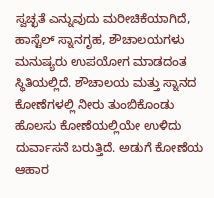ಸ್ವಚ್ಛತೆ ಎನ್ನುವುದು ಮರೀಚಿಕೆಯಾಗಿದೆ, ಹಾಸ್ಟೆಲ್ ಸ್ನಾನಗೃಹ, ಶೌಚಾಲಯಗಳು ಮನುಷ್ಯರು ಉಪಯೋಗ ಮಾಡದಂತ ಸ್ಥಿತಿಯಲ್ಲಿದೆ. ಶೌಚಾಲಯ ಮತ್ತು ಸ್ನಾನದ ಕೋಣೆಗಳಲ್ಲಿ ನೀರು ತುಂಬಿಕೊಂಡು ಹೊಲಸು ಕೋಣೆಯಲ್ಲಿಯೇ ಉಳಿದು ದುರ್ವಾಸನೆ ಬರುತ್ತಿದೆ. ಅಡುಗೆ ಕೋಣೆಯ ಆಹಾರ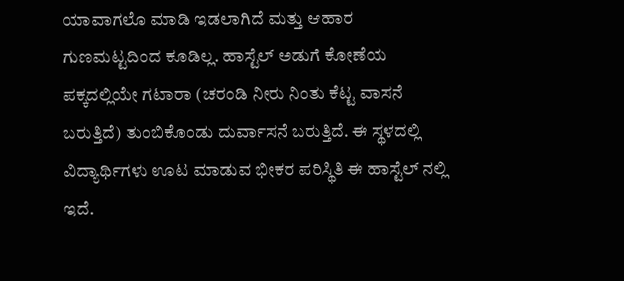ಯಾವಾಗಲೊ ಮಾಡಿ ಇಡಲಾಗಿದೆ ಮತ್ತು ಆಹಾರ ಗುಣಮಟ್ಟದಿಂದ ಕೂಡಿಲ್ಲ. ಹಾಸ್ಟೆಲ್ ಅಡುಗೆ ಕೋಣೆಯ ಪಕ್ಕದಲ್ಲಿಯೇ ಗಟಾರಾ (ಚರಂಡಿ ನೀರು ನಿಂತು ಕೆಟ್ಟ ವಾಸನೆ ಬರುತ್ತಿದೆ) ತುಂಬಿಕೊಂಡು ದುರ್ವಾಸನೆ ಬರುತ್ತಿದೆ. ಈ ಸ್ಥಳದಲ್ಲಿ ವಿದ್ಯಾರ್ಥಿಗಳು ಊಟ ಮಾಡುವ ಭೀಕರ ಪರಿಸ್ಥಿತಿ ಈ ಹಾಸ್ಟೆಲ್ ನಲ್ಲಿ ಇದೆ.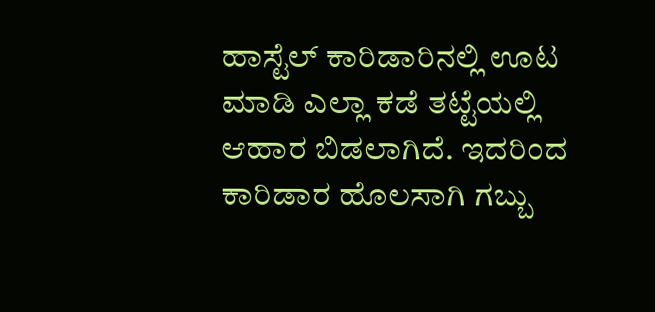ಹಾಸ್ಟೆಲ್ ಕಾರಿಡಾರಿನಲ್ಲಿ ಊಟ ಮಾಡಿ ಎಲ್ಲಾ ಕಡೆ ತಟ್ಟೆಯಲ್ಲಿ ಆಹಾರ ಬಿಡಲಾಗಿದೆ. ಇದರಿಂದ ಕಾರಿಡಾರ ಹೊಲಸಾಗಿ ಗಬ್ಬು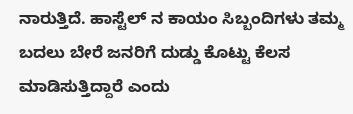ನಾರುತ್ತಿದೆ. ಹಾಸ್ಟೆಲ್ ನ ಕಾಯಂ ಸಿಬ್ಬಂದಿಗಳು ತಮ್ಮ ಬದಲು ಬೇರೆ ಜನರಿಗೆ ದುಡ್ಡು ಕೊಟ್ಟು ಕೆಲಸ ಮಾಡಿಸುತ್ತಿದ್ದಾರೆ ಎಂದು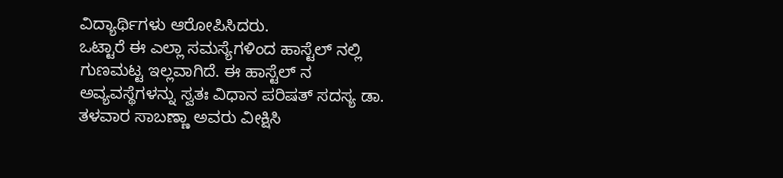ವಿದ್ಯಾರ್ಥಿಗಳು ಆರೋಪಿಸಿದರು.
ಒಟ್ಟಾರೆ ಈ ಎಲ್ಲಾ ಸಮಸ್ಯೆಗಳಿಂದ ಹಾಸ್ಟೆಲ್ ನಲ್ಲಿ ಗುಣಮಟ್ಟ ಇಲ್ಲವಾಗಿದೆ. ಈ ಹಾಸ್ಟೆಲ್ ನ ಅವ್ಯವಸ್ಥೆಗಳನ್ನು ಸ್ವತಃ ವಿಧಾನ ಪರಿಷತ್ ಸದಸ್ಯ ಡಾ. ತಳವಾರ ಸಾಬಣ್ಣಾ ಅವರು ವೀಕ್ಷಿಸಿ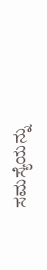ಸಮಸ್ಯೆಯನ್ನು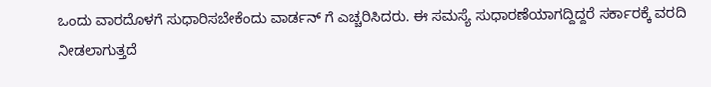ಒಂದು ವಾರದೊಳಗೆ ಸುಧಾರಿಸಬೇಕೆಂದು ವಾರ್ಡನ್ ಗೆ ಎಚ್ಚರಿಸಿದರು. ಈ ಸಮಸ್ಯೆ ಸುಧಾರಣೆಯಾಗದ್ದಿದ್ದರೆ ಸರ್ಕಾರಕ್ಕೆ ವರದಿ ನೀಡಲಾಗುತ್ತದೆ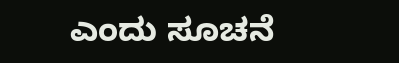ಎಂದು ಸೂಚನೆ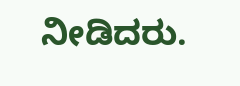ನೀಡಿದರು.